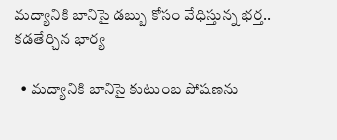మద్యానికి బానిసై డబ్బు కోసం వేధిస్తున్న భర్త.. కడతేర్చిన భార్య

  • మద్యానికి బానిసై కుటుంబ పోషణను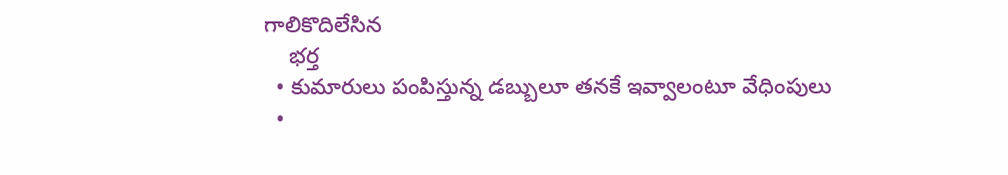గాలికొదిలేసిన
    భర్త
  • కుమారులు పంపిస్తున్న డబ్బులూ తనకే ఇవ్వాలంటూ వేధింపులు
  •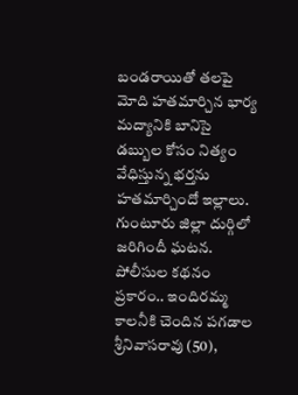బండరాయితో తలపై మోది హతమార్చిన భార్య
మద్యానికి బానిసై డబ్బుల కోసం నిత్యం వేధిస్తున్న భర్తను హతమార్చిందో ఇల్లాలు. గుంటూరు జిల్లా దుర్గిలో జరిగిందీ ఘటన. పోలీసుల కథనం ప్రకారం.. ఇందిరమ్మ కాలనీకి చెందిన పగడాల శ్రీనివాసరావు (50),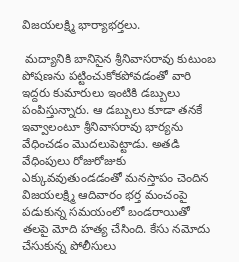విజయలక్ష్మి భార్యాభర్తలు.

 మద్యానికి బానిసైన శ్రీనివాసరావు కుటుంబ పోషణను పట్టించుకోకపోవడంతో వారి ఇద్దరు కుమారులు ఇంటికి డబ్బులు పంపిస్తున్నారు. ఆ డబ్బులు కూడా తనకే ఇవ్వాలంటూ శ్రీనివాసరావు భార్యను వేధించడం మొదలుపెట్టాడు. అతడి వేధింపులు రోజురోజుకు ఎక్కువవుతుండడంతో మనస్తాపం చెందిన విజయలక్ష్మి ఆదివారం భర్త మంచంపై పడుకున్న సమయంలో బండరాయితో తలపై మోది హత్య చేసింది. కేసు నమోదు చేసుకున్న పోలీసులు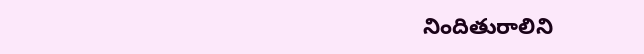నిందితురాలిని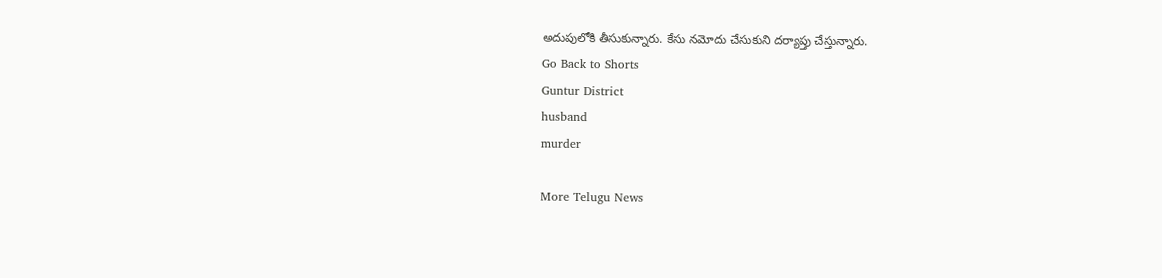అదుపులోకి తీసుకున్నారు. కేసు నమోదు చేసుకుని దర్యాప్తు చేస్తున్నారు.
Go Back to Shorts
Guntur District
husband
murder

More Telugu News